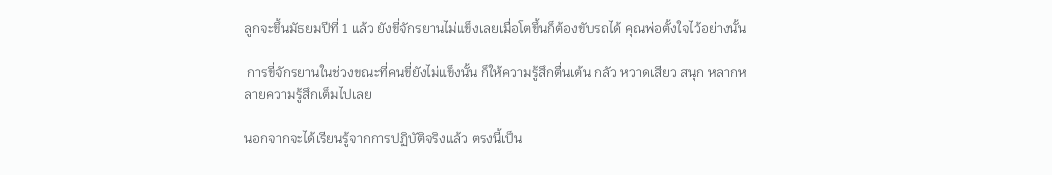ลูกจะขึ้นมัธยมปีที่ 1 แล้ว ยังขี่จักรยานไม่แข็งเลยเมื่อโตขึ้นก็ต้องขับรถได้ คุณพ่อตั้งใจไว้อย่างนั้น

 การขี่จักรยานในช่วงขณะที่คนขี่ยังไม่แข็งนั้น ก็ให้ความรู้สึกตื่นเต้น กลัว หวาดเสียว สนุก หลากหลายความรู้สึกเต็มไปเลย

นอกจากจะได้เรียนรู้จากการปฏิบัติจริงแล้ว ตรงนี้เป็น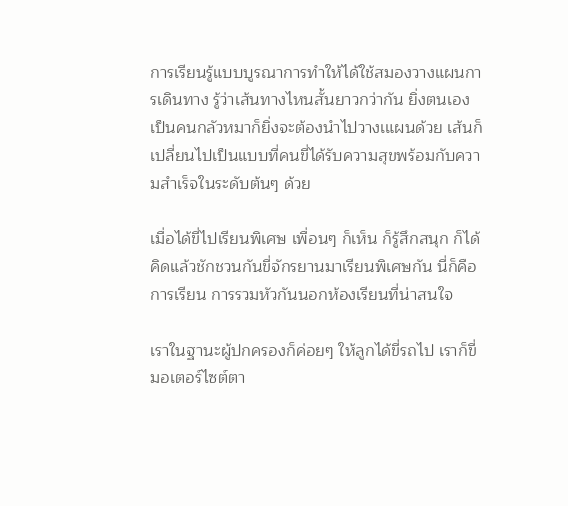การเรียนรู้แบบบูรณาการทำให้ได้ใช้สมองวางแผนการเดินทาง รู้ว่าเส้นทางไหนสั้นยาวกว่ากัน ยิ่งตนเองเป็นคนกลัวหมาก็ยิ่งจะต้องนำไปวางเแผนด้วย เส้นก็เปลี่ยนไปเป็นแบบที่คนขี่ได้รับความสุขพร้อมกับความสำเร็จในระดับต้นๆ ด้วย

เมื่อได้ขี่ไปเรียนพิเศษ เพื่อนๆ ก็เห็น ก็รู้สึกสนุก ก็ได้คิดแล้วชักชวนกันขี่จักรยานมาเรียนพิเศษกัน นี่ก็คือการเรียน การรวมหัวกันนอกห้องเรียนที่น่าสนใจ

เราในฐานะผู้ปกครองก็ค่อยๆ ให้ลูกได้ขี่รถไป เราก็ขี่มอเตอร์ไซต์ตา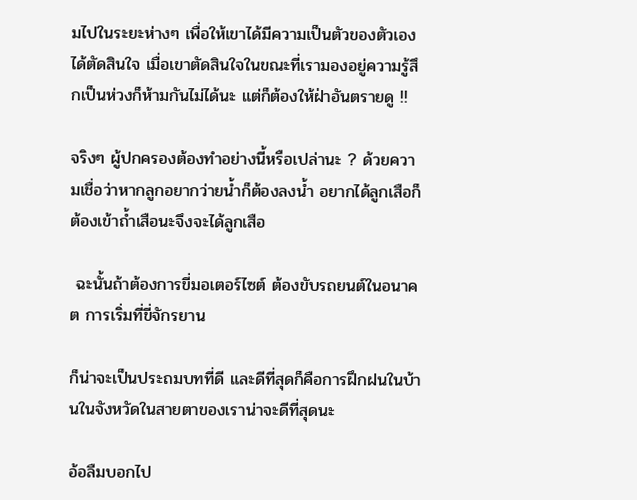มไปในระยะห่างๆ เพื่อให้เขาได้มีความเป็นตัวของตัวเอง ได้ตัดสินใจ เมื่อเขาตัดสินใจในขณะที่เรามองอยู่ความรู้สึกเป็นห่วงก็ห้ามกันไม่ได้นะ แต่ก็ต้องให้ฝ่าอันตรายดู !!

จริงๆ ผู้ปกครองต้องทำอย่างนี้หรือเปล่านะ ? ด้วยความเชื่อว่าหากลูกอยากว่ายน้ำก็ต้องลงน้ำ อยากได้ลูกเสือก็ต้องเข้าถ้ำเสือนะจึงจะได้ลูกเสือ

 ฉะนั้นถ้าต้องการขี่มอเตอร์ไซต์ ต้องขับรถยนต์ในอนาคต การเริ่มที่ขี่จักรยาน

ก็น่าจะเป็นประถมบทที่ดี และดีที่สุดก็คือการฝึกฝนในบ้านในจังหวัดในสายตาของเราน่าจะดีที่สุดนะ

อ้อลืมบอกไป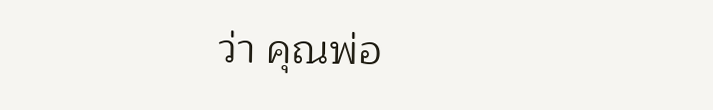ว่า คุณพ่อ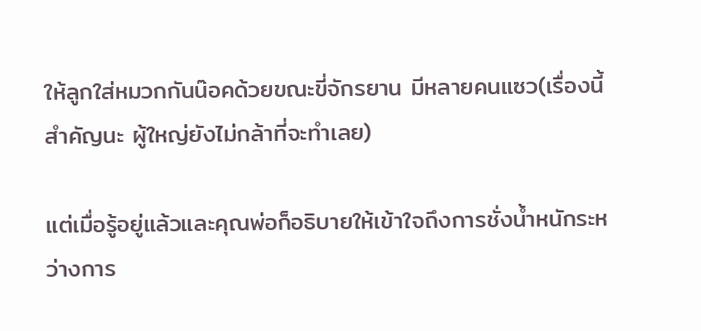ให้ลูกใส่หมวกกันน๊อคด้วยขณะขี่จักรยาน มีหลายคนแซว(เรื่องนี้สำคัญนะ ผู้ใหญ่ยังไม่กล้าที่จะทำเลย)

แต่เมื่อรู้อยู่แล้วและคุณพ่อก็อธิบายให้เข้าใจถึงการชั่งน้ำหนักระหว่างการ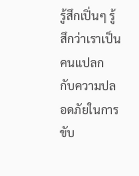รู้สึกเปิ่นๆ รู้สึกว่าเราเป็นคนแปลก กับความปลอดภัยในการขับ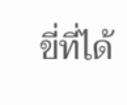ขี่ที่ได้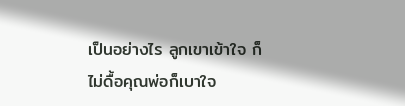เป็นอย่างไร ลูกเขาเข้าใจ ก็ไม่ดื้อคุณพ่อก็เบาใจ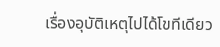เรื่องอุบัติเหตุไปได้โขทีเดียว